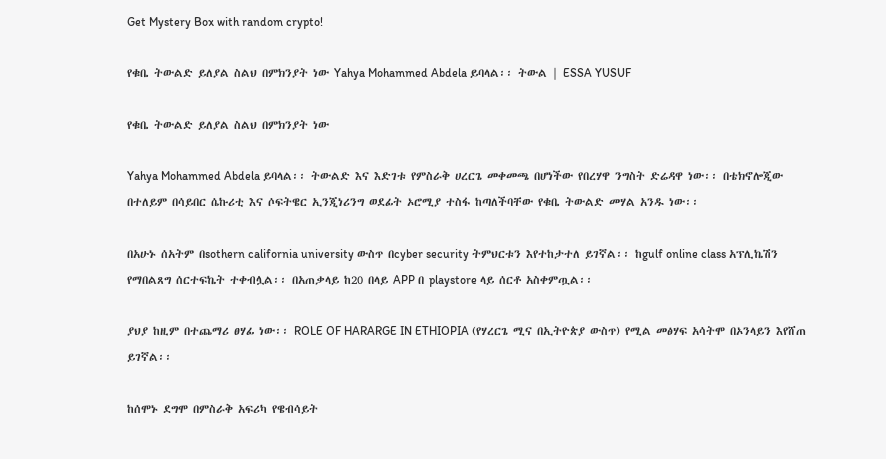Get Mystery Box with random crypto!

የቁቤ ትውልድ ይለያል ስልህ በምክንያት ነው Yahya Mohammed Abdela ይባላል፡፡ ትውል | ESSA YUSUF

የቁቤ ትውልድ ይለያል ስልህ በምክንያት ነው

Yahya Mohammed Abdela ይባላል፡፡ ትውልድ እና እድገቱ የምስራቅ ሀረርጌ መቀመጫ በሆነችው የበረሃዋ ንግስት ድሬዳዋ ነው፡፡ በቴክኖሎጂው በተለይም በሳይበር ሴኩሪቲ እና ሶፍትዌር ኢንጂነሪንግ ወደፊት ኦሮሚያ ተስፋ ከጣለችባቸው የቁቤ ትውልድ መሃል አንዱ ነው፡፡

በአሁኑ ሰአትም በsothern california university ውስጥ በcyber security ትምህርቱን እየተከታተለ ይገኛል፡፡ ከgulf online class አፕሊኬሽን የማበልጸግ ሰርተፍኬት ተቀብሏል፡፡ በአጠቃላይ ከ20 በላይ APP በ playstore ላይ ሰርቶ አስቀምጧል፡፡

ያህያ ከዚም በተጨማሪ ፀሃፊ ነው፡፡ ROLE OF HARARGE IN ETHIOPIA (የሃረርጌ ሚና በኢትዮጵያ ውስጥ) የሚል መፅሃፍ አሳትሞ በኦንላይን እየሸጠ ይገኛል፡፡

ከሰሞኑ ደግሞ በምስራቅ አፍሪካ የዌብሳይት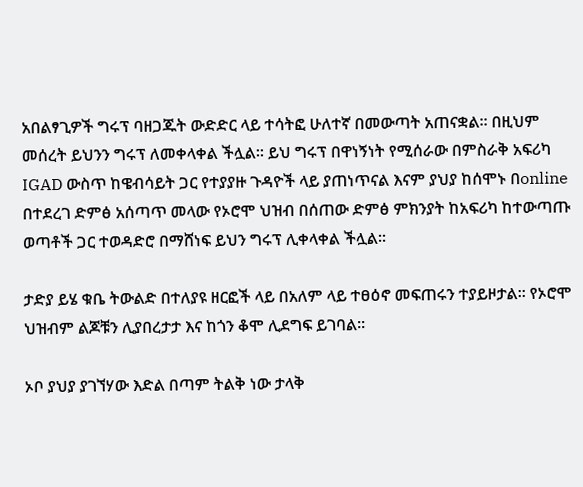አበልፃጊዎች ግሩፕ ባዘጋጁት ውድድር ላይ ተሳትፎ ሁለተኛ በመውጣት አጠናቋል፡፡ በዚህም መሰረት ይህንን ግሩፕ ለመቀላቀል ችሏል፡፡ ይህ ግሩፕ በዋነኝነት የሚሰራው በምስራቅ አፍሪካ IGAD ውስጥ ከዌብሳይት ጋር የተያያዙ ጉዳዮች ላይ ያጠነጥናል እናም ያህያ ከሰሞኑ በonline በተደረገ ድምፅ አሰጣጥ መላው የኦሮሞ ህዝብ በሰጠው ድምፅ ምክንያት ከአፍሪካ ከተውጣጡ ወጣቶች ጋር ተወዳድሮ በማሸነፍ ይህን ግሩፕ ሊቀላቀል ችሏል፡፡

ታድያ ይሄ ቁቤ ትውልድ በተለያዩ ዘርፎች ላይ በአለም ላይ ተፀዕኖ መፍጠሩን ተያይዞታል፡፡ የኦሮሞ ህዝብም ልጆቹን ሊያበረታታ እና ከጎን ቆሞ ሊደግፍ ይገባል፡፡

ኦቦ ያህያ ያገኘሃው እድል በጣም ትልቅ ነው ታላቅ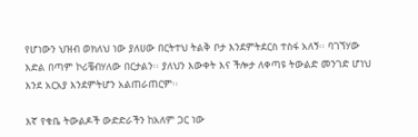የሆነውን ህዝብ ወክለህ ነው ያለሀው በርትተህ ትልቅ ቦታ እንደምትደርስ ተስፋ አለኝ፡፡ ባገኘሃው እድል በጣም ኮሪቼብሃለው በርታልን፡፡ ያለህን እውቀት እና ችሎታ ለቀጣዩ ትውልድ መንገድ ሆነህ እንደ አርአያ እንደምትሆን አልጠራጠርም፡፡

እኛ የቁቤ ትውልዶች ውድድራችን ከአለም ጋር ነው